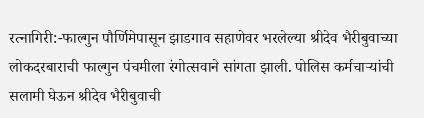रत्नागिरी:-फाल्गुन पौर्णिमेपासून झाडगाव सहाणेवर भरलेल्या श्रीदेव भैरीबुवाच्या लोकदरबाराची फाल्गुन पंचमीला रंगोत्सवाने सांगता झाली. पोलिस कर्मचाऱ्यांची सलामी घेऊन श्रीदेव भैरीबुवाची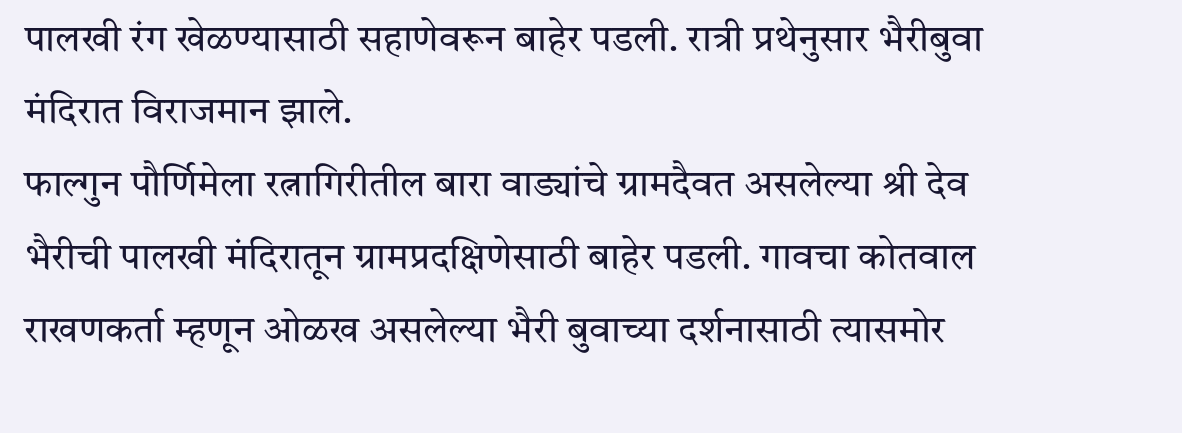पालखी रंग खेळण्यासाठी सहाणेवरून बाहेर पडली. रात्री प्रथेनुसार भैरीबुवा मंदिरात विराजमान झाले.
फाल्गुन पौर्णिमेला रत्नागिरीतील बारा वाड्यांचे ग्रामदैवत असलेल्या श्री देव भैरीची पालखी मंदिरातून ग्रामप्रदक्षिणेसाठी बाहेर पडली. गावचा कोतवाल राखणकर्ता म्हणून ओळख असलेल्या भैरी बुवाच्या दर्शनासाठी त्यासमोर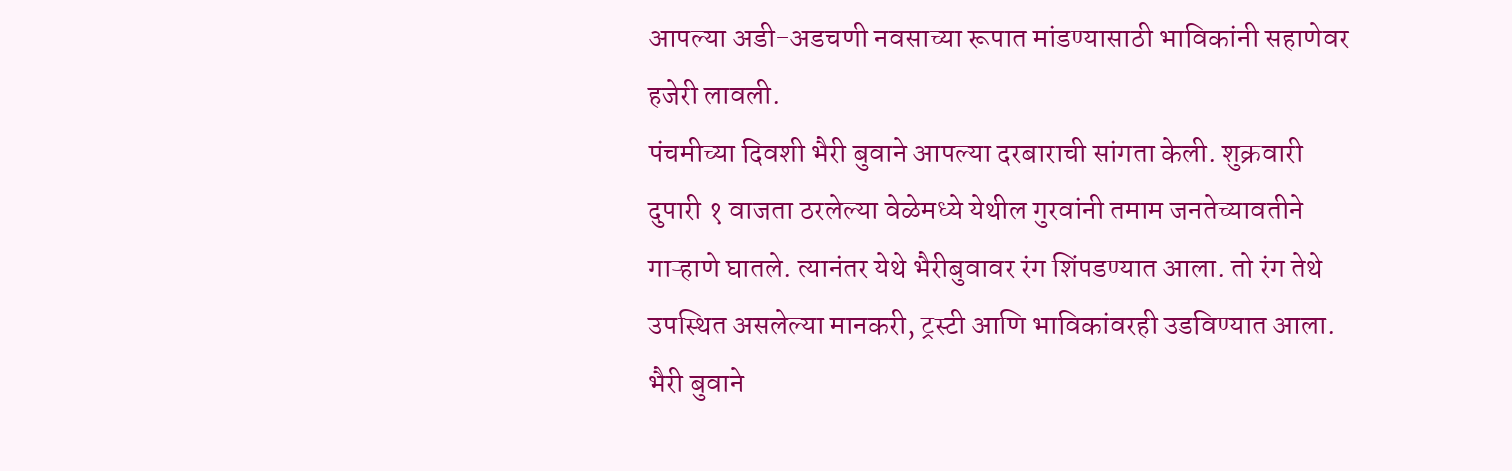आपल्या अडी-अडचणी नवसाच्या रूपात मांडण्यासाठी भाविकांनी सहाणेवर हजेरी लावली.
पंचमीच्या दिवशी भैरी बुवाने आपल्या दरबाराची सांगता केली. शुक्रवारी दुपारी १ वाजता ठरलेल्या वेळेमध्ये येथील गुरवांनी तमाम जनतेच्यावतीने गाऱ्हाणे घातले. त्यानंतर येथे भैरीबुवावर रंग शिंपडण्यात आला. तो रंग तेथे उपस्थित असलेल्या मानकरी, ट्रस्टी आणि भाविकांवरही उडविण्यात आला. भैरी बुवाने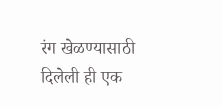रंग खेळण्यासाठी दिलेली ही एक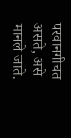परवानगीचत असते, असे मानले जाते.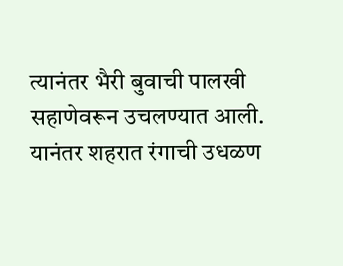त्यानंतर भैरी बुवाची पालखी सहाणेवरून उचलण्यात आली. यानंतर शहरात रंगाची उधळण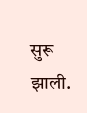सुरू झाली.